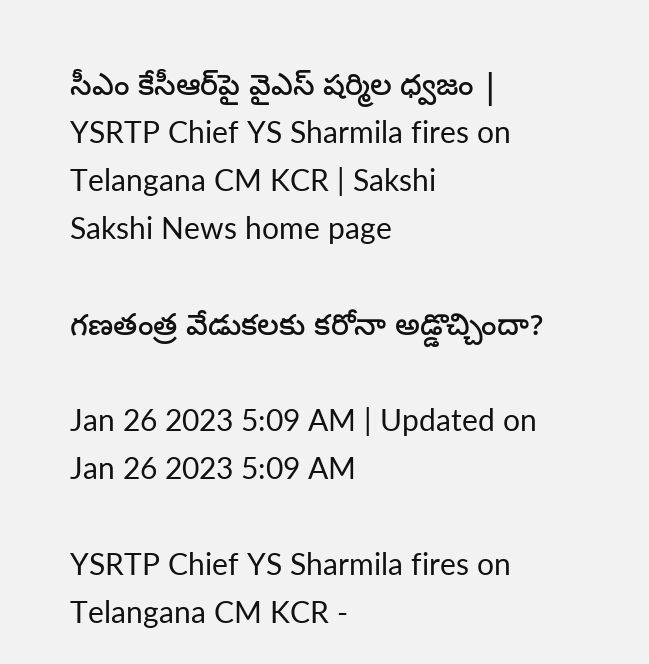సీఎం కేసీఆర్‌పై వైఎస్‌ షర్మిల ధ్వజం | YSRTP Chief YS Sharmila fires on Telangana CM KCR | Sakshi
Sakshi News home page

గణతంత్ర వేడుకలకు కరోనా అడ్డొచ్చిందా?

Jan 26 2023 5:09 AM | Updated on Jan 26 2023 5:09 AM

YSRTP Chief YS Sharmila fires on Telangana CM KCR -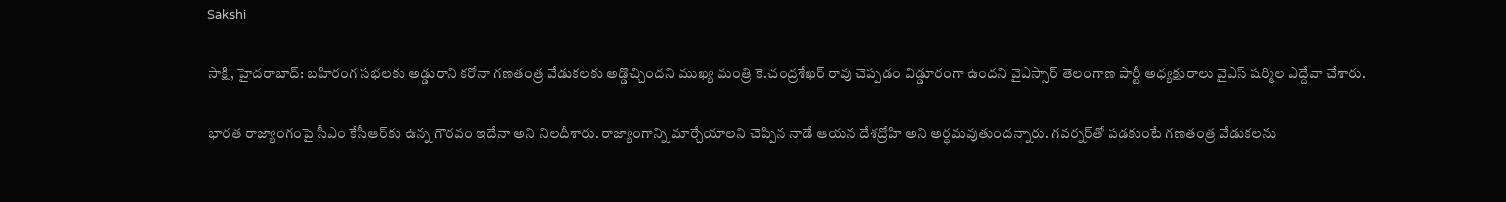Sakshi

సాక్షి, హైదరాబాద్‌: బహిరంగ సభలకు అడ్డురాని కరోనా గణతంత్ర వేడుకలకు అడ్డొచ్చిందని ముఖ్య మంత్రి కె.చంద్రశేఖర్‌ రావు చెప్పడం విడ్డూరంగా ఉందని వైఎస్సార్‌ తెలంగాణ పార్టీ అధ్యక్షురాలు వైఎస్‌ షర్మిల ఎద్దేవా చేశారు.

భారత రాజ్యాంగంపై సీఎం కేసీఆర్‌కు ఉన్న గౌరవం ఇదేనా అని నిలదీశారు. రాజ్యాంగాన్ని మార్చేయాలని చెప్పిన నాడే ఆయన దేశద్రోహి అని అర్ధమవుతుందన్నారు. గవర్నర్‌తో పడకుంటే గణతంత్ర వేడుకలను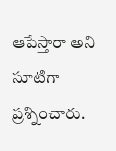ఆపేస్తారా అని సూటిగా ప్రశ్నించారు.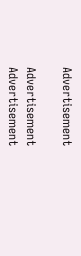Advertisement

Advertisement
Advertisement